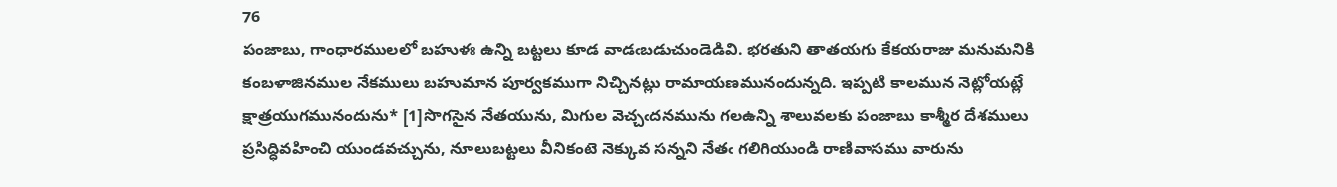76
పంజాబు, గాంధారములలో బహుళః ఉన్ని బట్టలు కూడ వాడఁబడుచుండెడివి. భరతుని తాతయగు కేకయరాజు మనుమనికి కంబళాజినముల నేకములు బహుమాన పూర్వకముగా నిచ్చినట్లు రామాయణమునందున్నది. ఇప్పటి కాలమున నెట్లోయట్లే క్షాత్రయుగమునందును* [1]సొగసైన నేతయును, మిగుల వెచ్చఁదనమును గలఉన్ని శాలువలకు పంజాబు కాశ్మీర దేశములు ప్రసిద్ధివహించి యుండవచ్చును, నూలుబట్టలు వీనికంటె నెక్కువ సన్నని నేతఁ గలిగియుండి రాణివాసము వారును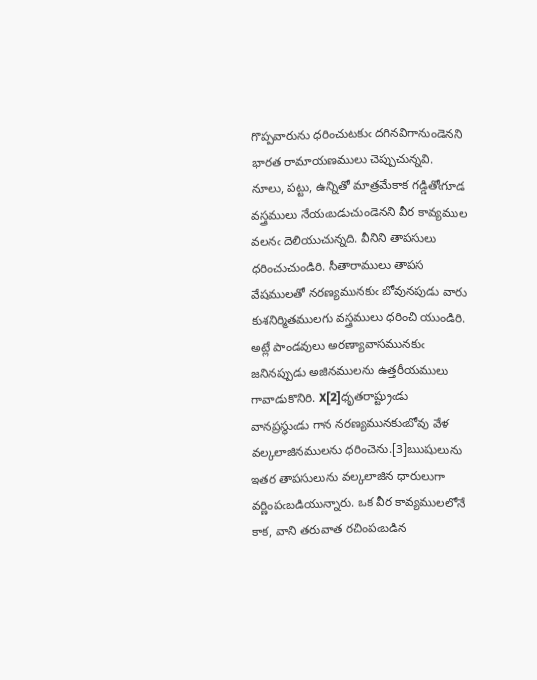గొప్పవారును ధరించుటకుఁ దగినవిగానుండెనని భారత రామాయణములు చెప్పుచున్నవి.
నూలు, పట్టు, ఉన్నితో మాత్రమేకాక గడ్డితోఁగూడ వస్త్రములు నేయఁబడుచుండెనని వీర కావ్యముల వలనఁ దెలియుచున్నది. వీనిని తాపసులు ధరించుచుండిరి. సీతారాములు తాపస వేషములతో నరణ్యమునకుఁ బోవునపుడు వారు కుశనిర్మితములగు వస్త్రములు ధరించి యుండిరి. అట్లే పాండవులు అరణ్యావాసమునకుఁ జనినప్పుడు అజినములను ఉత్తరీయములు గావాడుకొనిరి. X[2]ధృతరాష్ట్రుఁడు వానప్రస్థుఁడు గాన నరణ్యమునకుఁబోవు వేళ వల్కలాజినములను ధరించెను.[3]ఋషులును ఇతర తాపసులును వల్కలాజిన ధారులుగా వర్ణింపఁబడియున్నారు. ఒక వీర కావ్యములలోనే కాక, వాని తరువాత రచింపఁబడిన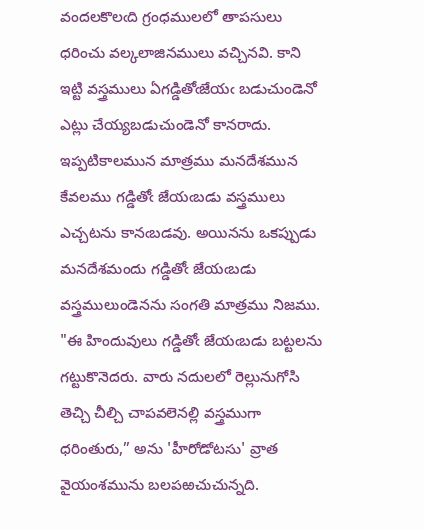వందలకొలఁది గ్రంధములలో తాపసులు ధరించు వల్కలాజినములు వచ్చినవి. కాని ఇట్టి వస్త్రములు ఏగడ్డితోఁజేయఁ బడుచుండెనో ఎట్లు చేయ్యబడుచుండెనో కానరాదు. ఇప్పటికాలమున మాత్రము మనదేశమున కేవలము గడ్డితోఁ జేయఁబడు వస్త్రములు ఎచ్చటను కానఁబడవు. అయినను ఒకప్పుడు మనదేశమందు గడ్డితోఁ జేయఁబడు వస్త్రములుండెనను సంగతి మాత్రము నిజము. "ఈ హిందువులు గడ్డితోఁ జేయఁబడు బట్టలను గట్టుకొనెదరు. వారు నదులలో రెల్లునుగోసి తెచ్చి చీల్చి చాపవలెనల్లి వస్త్రముగా ధరింతురు,” అను 'హీరోడోటసు' వ్రాత వైయంశమును బలపఱచుచున్నది.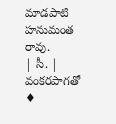మాడపాటి హనుమంత రావు.
| సీ. | వంకరపాగతో ♦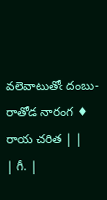వలెవాటుతోఁ దంబు-రాతోడ నారంగ ♦ రాయ చరిత | |
| గీ. |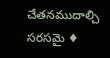చేతనముదాల్చి సరసమై ♦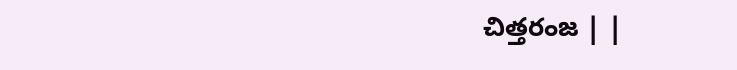చిత్తరంజ | |